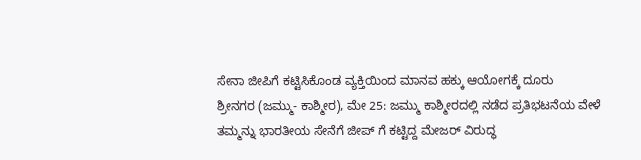ಸೇನಾ ಜೀಪಿಗೆ ಕಟ್ಟಿಸಿಕೊಂಡ ವ್ಯಕ್ತಿಯಿಂದ ಮಾನವ ಹಕ್ಕು ಆಯೋಗಕ್ಕೆ ದೂರು
ಶ್ರೀನಗರ (ಜಮ್ಮು- ಕಾಶ್ಮೀರ), ಮೇ 25: ಜಮ್ಮು ಕಾಶ್ಮೀರದಲ್ಲಿ ನಡೆದ ಪ್ರತಿಭಟನೆಯ ವೇಳೆ ತಮ್ಮನ್ನು ಭಾರತೀಯ ಸೇನೆಗೆ ಜೀಪ್ ಗೆ ಕಟ್ಟಿದ್ದ ಮೇಜರ್ ವಿರುದ್ಧ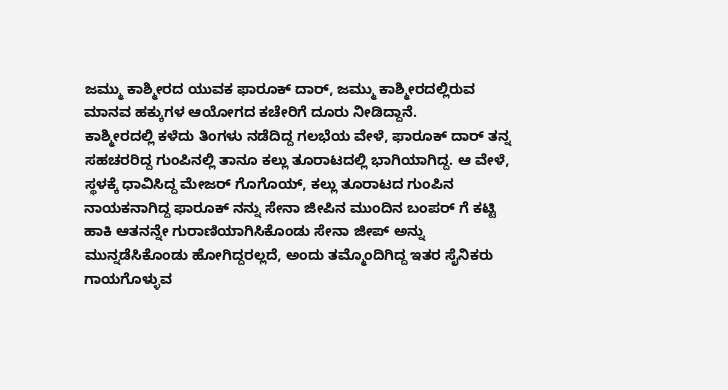ಜಮ್ಮು ಕಾಶ್ಮೀರದ ಯುವಕ ಫಾರೂಕ್ ದಾರ್, ಜಮ್ಮು ಕಾಶ್ಮೀರದಲ್ಲಿರುವ ಮಾನವ ಹಕ್ಕುಗಳ ಆಯೋಗದ ಕಚೇರಿಗೆ ದೂರು ನೀಡಿದ್ದಾನೆ.
ಕಾಶ್ಮೀರದಲ್ಲಿ ಕಳೆದು ತಿಂಗಳು ನಡೆದಿದ್ದ ಗಲಭೆಯ ವೇಳೆ, ಫಾರೂಕ್ ದಾರ್ ತನ್ನ ಸಹಚರರಿದ್ದ ಗುಂಪಿನಲ್ಲಿ ತಾನೂ ಕಲ್ಲು ತೂರಾಟದಲ್ಲಿ ಭಾಗಿಯಾಗಿದ್ದ. ಆ ವೇಳೆ, ಸ್ಥಳಕ್ಕೆ ಧಾವಿಸಿದ್ದ ಮೇಜರ್ ಗೊಗೊಯ್, ಕಲ್ಲು ತೂರಾಟದ ಗುಂಪಿನ ನಾಯಕನಾಗಿದ್ದ ಫಾರೂಕ್ ನನ್ನು ಸೇನಾ ಜೀಪಿನ ಮುಂದಿನ ಬಂಪರ್ ಗೆ ಕಟ್ಟಿ ಹಾಕಿ ಆತನನ್ನೇ ಗುರಾಣಿಯಾಗಿಸಿಕೊಂಡು ಸೇನಾ ಜೀಪ್ ಅನ್ನು ಮುನ್ನಡೆಸಿಕೊಂಡು ಹೋಗಿದ್ದರಲ್ಲದೆ, ಅಂದು ತಮ್ಮೊಂದಿಗಿದ್ದ ಇತರ ಸೈನಿಕರು ಗಾಯಗೊಳ್ಳುವ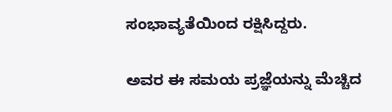ಸಂಭಾವ್ಯತೆಯಿಂದ ರಕ್ಷಿಸಿದ್ದರು.

ಅವರ ಈ ಸಮಯ ಪ್ರಜ್ಞೆಯನ್ನು ಮೆಚ್ಚಿದ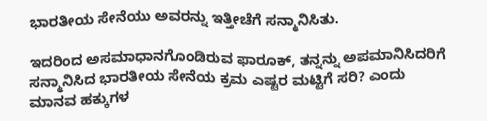ಭಾರತೀಯ ಸೇನೆಯು ಅವರನ್ನು ಇತ್ತೀಚೆಗೆ ಸನ್ಮಾನಿಸಿತು.

ಇದರಿಂದ ಅಸಮಾಧಾನಗೊಂಡಿರುವ ಫಾರೂಕ್, ತನ್ನನ್ನು ಅಪಮಾನಿಸಿದರಿಗೆ ಸನ್ಮಾನಿಸಿದ ಭಾರತೀಯ ಸೇನೆಯ ಕ್ರಮ ಎಷ್ಟರ ಮಟ್ಟಿಗೆ ಸರಿ? ಎಂದು ಮಾನವ ಹಕ್ಕುಗಳ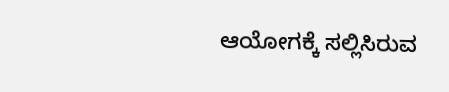ಆಯೋಗಕ್ಕೆ ಸಲ್ಲಿಸಿರುವ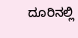ದೂರಿನಲ್ಲಿ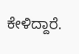ಕೇಳಿದ್ದಾರೆ.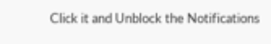Click it and Unblock the Notifications